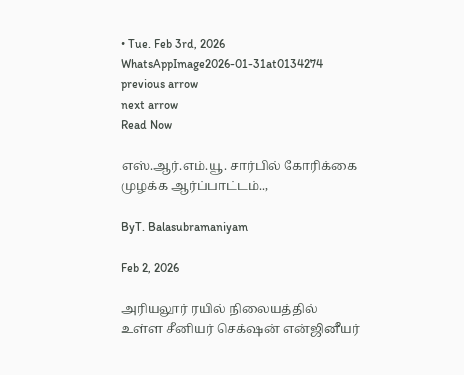• Tue. Feb 3rd, 2026
WhatsAppImage2026-01-31at0134274
previous arrow
next arrow
Read Now

எஸ்.ஆர்.எம்.யூ. சார்பில் கோரிக்கை முழக்க ஆர்ப்பாட்டம்..,

ByT. Balasubramaniyam

Feb 2, 2026

அரியலூர் ரயில் நிலையத்தில் உள்ள சீனியர் செக்‌ஷன் என்ஜினீயர்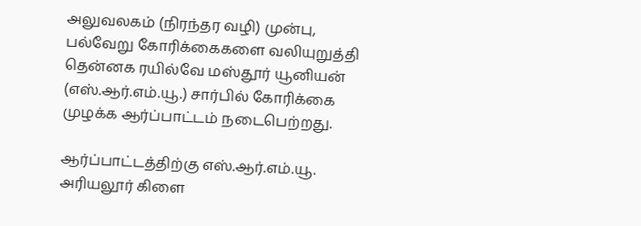அலுவலகம் (நிரந்தர வழி) முன்பு, பல்வேறு கோரிக்கைகளை வலியுறுத்தி தென்னக ரயில்வே மஸ்தூர் யூனியன் (எஸ்.ஆர்.எம்.யூ.) சார்பில் கோரிக்கை முழக்க ஆர்ப்பாட்டம் நடைபெற்றது.

ஆர்ப்பாட்டத்திற்கு எஸ்.ஆர்.எம்.யூ. அரியலூர் கிளை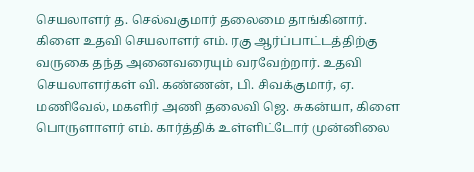செயலாளர் த. செல்வகுமார் தலைமை தாங்கினார். கிளை உதவி செயலாளர் எம். ரகு ஆர்ப்பாட்டத்திற்கு வருகை தந்த அனைவரையும் வரவேற்றார். உதவி செயலாளர்கள் வி. கண்ணன், பி. சிவக்குமார், ஏ. மணிவேல், மகளிர் அணி தலைவி ஜெ. சுகன்யா, கிளை பொருளாளர் எம். கார்த்திக் உள்ளிட்டோர் முன்னிலை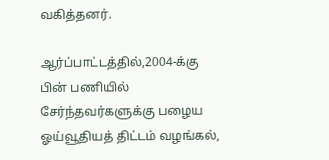வகித்தனர்.

ஆர்ப்பாட்டத்தில்,2004-க்கு பின் பணியில் சேர்ந்தவர்களுக்கு பழைய ஓய்வூதியத் திட்டம் வழங்கல்,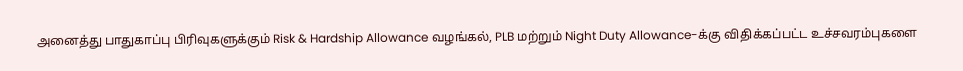அனைத்து பாதுகாப்பு பிரிவுகளுக்கும் Risk & Hardship Allowance வழங்கல், PLB மற்றும் Night Duty Allowance-க்கு விதிக்கப்பட்ட உச்சவரம்புகளை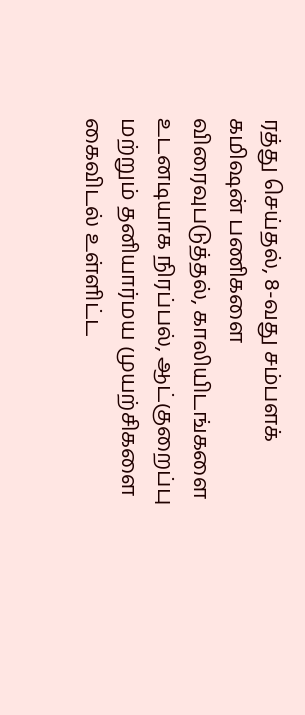ரத்து செய்தல், 8-வது சம்பளக் கமிஷன் பணிகளை விரைவுபடுத்தல், காலியிடங்களை உடனடியாக நிரப்பல், ஆட்குறைப்பு மற்றும் தனியார்மய முயற்சிகளை கைவிடல் உள்ளிட்ட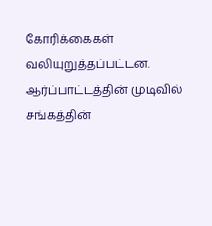கோரிக்கைகள் வலியுறுத்தப்பட்டன. ஆர்ப்பாட்டத்தின் முடிவில் சங்கத்தின்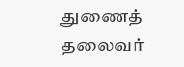துணைத் தலைவர்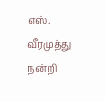எஸ். வீரமுத்து நன்றி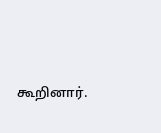கூறினார்.